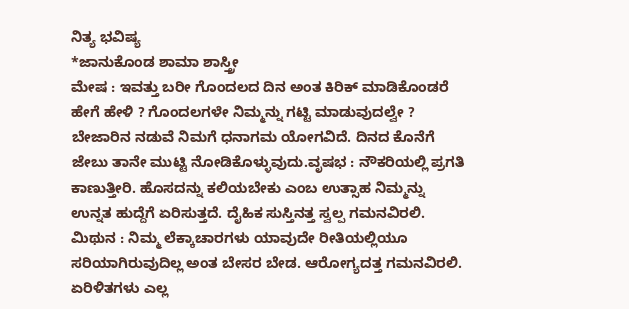ನಿತ್ಯ ಭವಿಷ್ಯ
*ಜಾನುಕೊಂಡ ಶಾಮಾ ಶಾಸ್ತ್ರೀ
ಮೇಷ : ಇವತ್ತು ಬರೀ ಗೊಂದಲದ ದಿನ ಅಂತ ಕಿರಿಕ್ ಮಾಡಿಕೊಂಡರೆ ಹೇಗೆ ಹೇಳಿ ? ಗೊಂದಲಗಳೇ ನಿಮ್ಮನ್ನು ಗಟ್ಟಿ ಮಾಡುವುದಲ್ವೇ ? ಬೇಜಾರಿನ ನಡುವೆ ನಿಮಗೆ ಧನಾಗಮ ಯೋಗವಿದೆ. ದಿನದ ಕೊನೆಗೆ ಜೇಬು ತಾನೇ ಮುಟ್ಟಿ ನೋಡಿಕೊಳ್ಳುವುದು.ವೃಷಭ : ನೌಕರಿಯಲ್ಲಿ ಪ್ರಗತಿ ಕಾಣುತ್ತೀರಿ. ಹೊಸದನ್ನು ಕಲಿಯಬೇಕು ಎಂಬ ಉತ್ಸಾಹ ನಿಮ್ಮನ್ನು ಉನ್ನತ ಹುದ್ದೆಗೆ ಏರಿಸುತ್ತದೆ. ದೈಹಿಕ ಸುಸ್ತಿನತ್ತ ಸ್ವಲ್ಪ ಗಮನವಿರಲಿ.
ಮಿಥುನ : ನಿಮ್ಮ ಲೆಕ್ಕಾಚಾರಗಳು ಯಾವುದೇ ರೀತಿಯಲ್ಲಿಯೂ ಸರಿಯಾಗಿರುವುದಿಲ್ಲ ಅಂತ ಬೇಸರ ಬೇಡ. ಆರೋಗ್ಯದತ್ತ ಗಮನವಿರಲಿ. ಏರಿಳಿತಗಳು ಎಲ್ಲ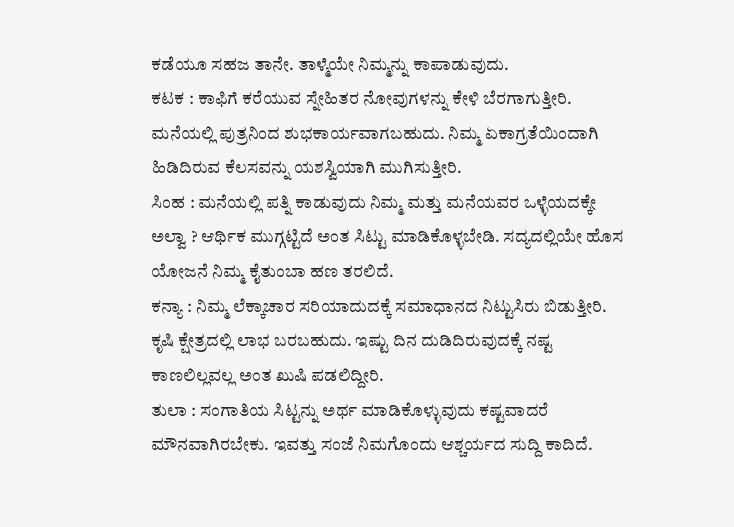ಕಡೆಯೂ ಸಹಜ ತಾನೇ. ತಾಳ್ಮೆಯೇ ನಿಮ್ಮನ್ನು ಕಾಪಾಡುವುದು.
ಕಟಕ : ಕಾಫಿಗೆ ಕರೆಯುವ ಸ್ನೇಹಿತರ ನೋವುಗಳನ್ನು ಕೇಳಿ ಬೆರಗಾಗುತ್ತೀರಿ. ಮನೆಯಲ್ಲಿ ಪುತ್ರನಿಂದ ಶುಭಕಾರ್ಯವಾಗಬಹುದು. ನಿಮ್ಮ ಏಕಾಗ್ರತೆಯಿಂದಾಗಿ ಹಿಡಿದಿರುವ ಕೆಲಸವನ್ನು ಯಶಸ್ವಿಯಾಗಿ ಮುಗಿಸುತ್ತೀರಿ.
ಸಿಂಹ : ಮನೆಯಲ್ಲಿ ಪತ್ನಿ ಕಾಡುವುದು ನಿಮ್ಮ ಮತ್ತು ಮನೆಯವರ ಒಳ್ಳೆಯದಕ್ಕೇ ಅಲ್ವಾ ? ಆರ್ಥಿಕ ಮುಗ್ಗಟ್ಟಿದೆ ಅಂತ ಸಿಟ್ಟು ಮಾಡಿಕೊಳ್ಳಬೇಡಿ. ಸದ್ಯದಲ್ಲಿಯೇ ಹೊಸ ಯೋಜನೆ ನಿಮ್ಮ ಕೈತುಂಬಾ ಹಣ ತರಲಿದೆ.
ಕನ್ಯಾ : ನಿಮ್ಮ ಲೆಕ್ಕಾಚಾರ ಸರಿಯಾದುದಕ್ಕೆ ಸಮಾಧಾನದ ನಿಟ್ಟುಸಿರು ಬಿಡುತ್ತೀರಿ. ಕೃಷಿ ಕ್ಷೇತ್ರದಲ್ಲಿ ಲಾಭ ಬರಬಹುದು. ಇಷ್ಟು ದಿನ ದುಡಿದಿರುವುದಕ್ಕೆ ನಷ್ಟ ಕಾಣಲಿಲ್ಲವಲ್ಲ ಅಂತ ಖುಷಿ ಪಡಲಿದ್ದೀರಿ.
ತುಲಾ : ಸಂಗಾತಿಯ ಸಿಟ್ಟನ್ನು ಅರ್ಥ ಮಾಡಿಕೊಳ್ಳುವುದು ಕಷ್ಟವಾದರೆ ಮೌನವಾಗಿರಬೇಕು. ಇವತ್ತು ಸಂಜೆ ನಿಮಗೊಂದು ಆಶ್ಚರ್ಯದ ಸುದ್ದಿ ಕಾದಿದೆ.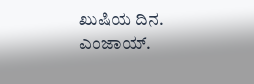ಖುಷಿಯ ದಿನ. ಎಂಜಾಯ್.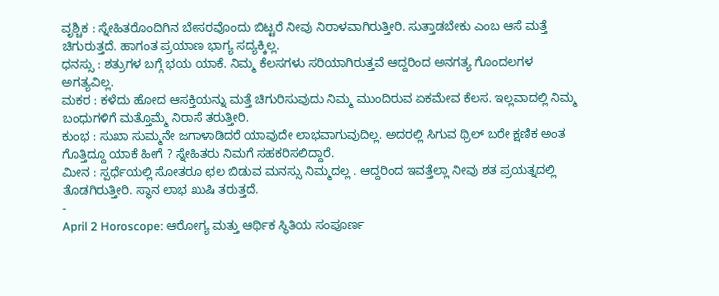ವೃಶ್ಚಿಕ : ಸ್ನೇಹಿತರೊಂದಿಗಿನ ಬೇಸರವೊಂದು ಬಿಟ್ಟರೆ ನೀವು ನಿರಾಳವಾಗಿರುತ್ತೀರಿ. ಸುತ್ತಾಡಬೇಕು ಎಂಬ ಆಸೆ ಮತ್ತೆ ಚಿಗುರುತ್ತದೆ. ಹಾಗಂತ ಪ್ರಯಾಣ ಭಾಗ್ಯ ಸದ್ಯಕ್ಕಿಲ್ಲ.
ಧನಸ್ಸು : ಶತ್ರುಗಳ ಬಗ್ಗೆ ಭಯ ಯಾಕೆ. ನಿಮ್ಮ ಕೆಲಸಗಳು ಸರಿಯಾಗಿರುತ್ತವೆ ಆದ್ದರಿಂದ ಅನಗತ್ಯ ಗೊಂದಲಗಳ ಅಗತ್ಯವಿಲ್ಲ.
ಮಕರ : ಕಳೆದು ಹೋದ ಆಸಕ್ತಿಯನ್ನು ಮತ್ತೆ ಚಿಗುರಿಸುವುದು ನಿಮ್ಮ ಮುಂದಿರುವ ಏಕಮೇವ ಕೆಲಸ. ಇಲ್ಲವಾದಲ್ಲಿ ನಿಮ್ಮ ಬಂಧುಗಳಿಗೆ ಮತ್ತೊಮ್ಮೆ ನಿರಾಸೆ ತರುತ್ತೀರಿ.
ಕುಂಭ : ಸುಖಾ ಸುಮ್ಮನೇ ಜಗಾಳಾಡಿದರೆ ಯಾವುದೇ ಲಾಭವಾಗುವುದಿಲ್ಲ. ಅದರಲ್ಲಿ ಸಿಗುವ ಥ್ರಿಲ್ ಬರೇ ಕ್ಷಣಿಕ ಅಂತ ಗೊತ್ತಿದ್ದೂ ಯಾಕೆ ಹೀಗೆ ? ಸ್ನೇಹಿತರು ನಿಮಗೆ ಸಹಕರಿಸಲಿದ್ದಾರೆ.
ಮೀನ : ಸ್ಪರ್ಧೆಯಲ್ಲಿ ಸೋತರೂ ಛಲ ಬಿಡುವ ಮನಸ್ಸು ನಿಮ್ಮದಲ್ಲ . ಆದ್ದರಿಂದ ಇವತ್ತೆಲ್ಲಾ ನೀವು ಶತ ಪ್ರಯತ್ನದಲ್ಲಿ ತೊಡಗಿರುತ್ತೀರಿ. ಸ್ಥಾನ ಲಾಭ ಖುಷಿ ತರುತ್ತದೆ.
-
April 2 Horoscope: ಆರೋಗ್ಯ ಮತ್ತು ಆರ್ಥಿಕ ಸ್ಥಿತಿಯ ಸಂಪೂರ್ಣ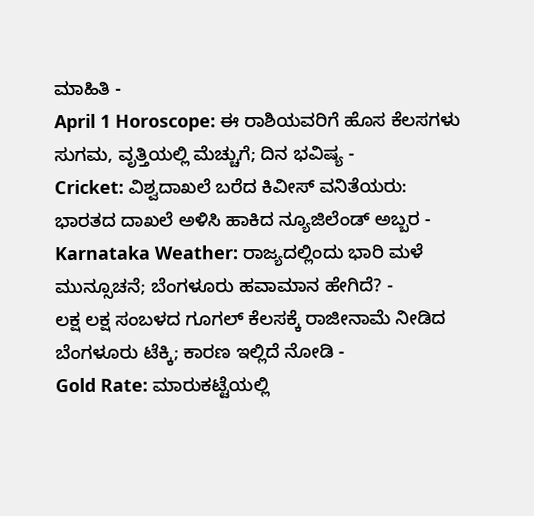ಮಾಹಿತಿ -
April 1 Horoscope: ಈ ರಾಶಿಯವರಿಗೆ ಹೊಸ ಕೆಲಸಗಳು ಸುಗಮ, ವೃತ್ತಿಯಲ್ಲಿ ಮೆಚ್ಚುಗೆ; ದಿನ ಭವಿಷ್ಯ -
Cricket: ವಿಶ್ವದಾಖಲೆ ಬರೆದ ಕಿವೀಸ್ ವನಿತೆಯರು: ಭಾರತದ ದಾಖಲೆ ಅಳಿಸಿ ಹಾಕಿದ ನ್ಯೂಜಿಲೆಂಡ್ ಅಬ್ಬರ -
Karnataka Weather: ರಾಜ್ಯದಲ್ಲಿಂದು ಭಾರಿ ಮಳೆ ಮುನ್ಸೂಚನೆ; ಬೆಂಗಳೂರು ಹವಾಮಾನ ಹೇಗಿದೆ? -
ಲಕ್ಷ ಲಕ್ಷ ಸಂಬಳದ ಗೂಗಲ್ ಕೆಲಸಕ್ಕೆ ರಾಜೀನಾಮೆ ನೀಡಿದ ಬೆಂಗಳೂರು ಟೆಕ್ಕಿ; ಕಾರಣ ಇಲ್ಲಿದೆ ನೋಡಿ -
Gold Rate: ಮಾರುಕಟ್ಟೆಯಲ್ಲಿ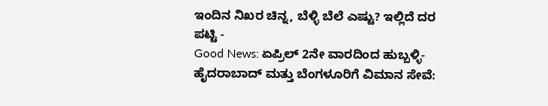ಇಂದಿನ ನಿಖರ ಚಿನ್ನ, ಬೆಳ್ಳಿ ಬೆಲೆ ಎಷ್ಟು? ಇಲ್ಲಿದೆ ದರ ಪಟ್ಟಿ -
Good News: ಏಪ್ರಿಲ್ 2ನೇ ವಾರದಿಂದ ಹುಬ್ಬಳ್ಳಿ-ಹೈದರಾಬಾದ್ ಮತ್ತು ಬೆಂಗಳೂರಿಗೆ ವಿಮಾನ ಸೇವೆ: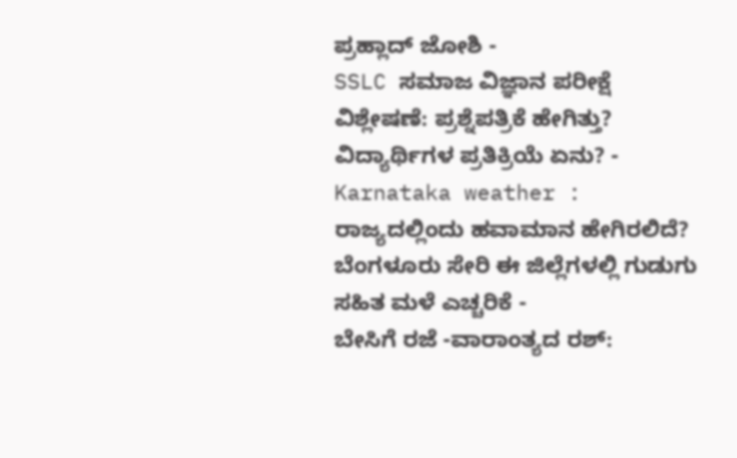ಪ್ರಹ್ಲಾದ್ ಜೋಶಿ -
SSLC ಸಮಾಜ ವಿಜ್ಞಾನ ಪರೀಕ್ಷೆ ವಿಶ್ಲೇಷಣೆ: ಪ್ರಶ್ನೆಪತ್ರಿಕೆ ಹೇಗಿತ್ತು? ವಿದ್ಯಾರ್ಥಿಗಳ ಪ್ರತಿಕ್ರಿಯೆ ಏನು? -
Karnataka weather : ರಾಜ್ಯದಲ್ಲಿಂದು ಹವಾಮಾನ ಹೇಗಿರಲಿದೆ? ಬೆಂಗಳೂರು ಸೇರಿ ಈ ಜಿಲ್ಲೆಗಳಲ್ಲಿ ಗುಡುಗು ಸಹಿತ ಮಳೆ ಎಚ್ಚರಿಕೆ -
ಬೇಸಿಗೆ ರಜೆ -ವಾರಾಂತ್ಯದ ರಶ್: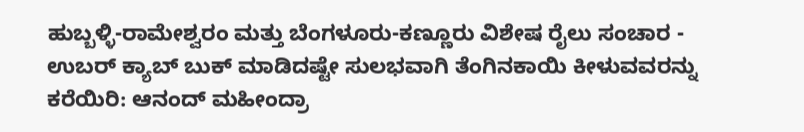ಹುಬ್ಬಳ್ಳಿ-ರಾಮೇಶ್ವರಂ ಮತ್ತು ಬೆಂಗಳೂರು-ಕಣ್ಣೂರು ವಿಶೇಷ ರೈಲು ಸಂಚಾರ -
ಉಬರ್ ಕ್ಯಾಬ್ ಬುಕ್ ಮಾಡಿದಷ್ಟೇ ಸುಲಭವಾಗಿ ತೆಂಗಿನಕಾಯಿ ಕೀಳುವವರನ್ನು ಕರೆಯಿರಿ: ಆನಂದ್ ಮಹೀಂದ್ರಾ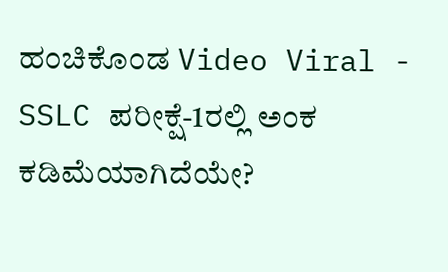ಹಂಚಿಕೊಂಡ Video Viral -
SSLC ಪರೀಕ್ಷೆ-1ರಲ್ಲಿ ಅಂಕ ಕಡಿಮೆಯಾಗಿದೆಯೇ?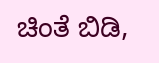ಚಿಂತೆ ಬಿಡಿ,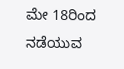ಮೇ 18ರಿಂದ ನಡೆಯುವ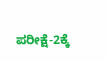ಪರೀಕ್ಷೆ-2ಕ್ಕೆ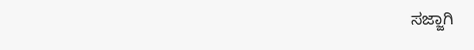ಸಜ್ಜಾಗಿ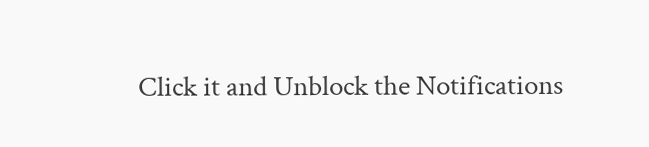Click it and Unblock the Notifications